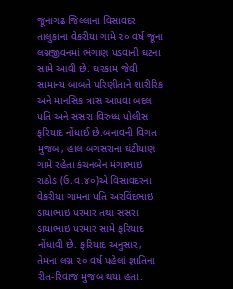જૂનાગઢ જિલ્લાના વિસાવદર તાલુકાના વેકરીયા ગામે ૨૦ વર્ષ જૂના લગ્નજીવનમાં ભંગાણ પડવાની ઘટના સામે આવી છે. ઘરકામ જેવી સામાન્ય બાબતે પરિણીતાને શારીરિક અને માનસિક ત્રાસ આપવા બદલ પતિ અને સસરા વિરુધ્ધ પોલીસ ફરિયાદ નોંધાઈ છે.બનાવની વિગત મુજબ, હાલ બગસરાના ઘંટીયાણ ગામે રહેતા કંચનબેન મંગાભાઇ રાઠોડ (ઉ.વ.૪૦)એ વિસાવદરના વેકરીયા ગામના પતિ અરવિંદભાઇ ડાયાભાઇ પરમાર તથા સસરા ડાયાભાઇ પરમાર સામે ફરિયાદ નોંધાવી છે. ફરિયાદ અનુસાર, તેમના લગ્ન ૨૦ વર્ષ પહેલાં જ્ઞાતિના રીત-રિવાજ મુજબ થયા હતા.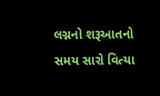લગ્નનો શરૂઆતનો સમય સારો વિત્યા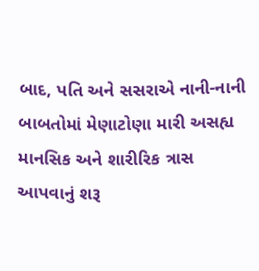બાદ, પતિ અને સસરાએ નાની-નાની બાબતોમાં મેણાટોણા મારી અસહ્ય માનસિક અને શારીરિક ત્રાસ આપવાનું શરૂ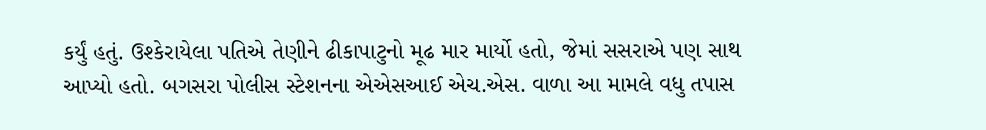કર્યું હતું. ઉશ્કેરાયેલા પતિએ તેણીને ઢીકાપાટુનો મૂઢ માર માર્યો હતો, જેમાં સસરાએ પણ સાથ આપ્યો હતો. બગસરા પોલીસ સ્ટેશનના એએસઆઈ એચ.એસ. વાળા આ મામલે વધુ તપાસ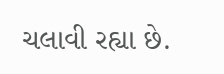ચલાવી રહ્યા છે.